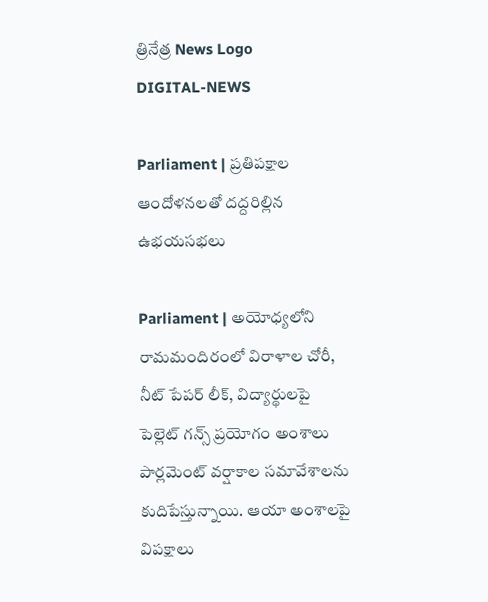త్రినేత్ర News Logo
DIGITAL-NEWS

Parliament | ప్ర‌తిప‌క్షాల ఆందోళ‌న‌ల‌తో ద‌ద్ద‌రిల్లిన ఉభ‌య‌స‌భ‌లు

Parliament | అయోధ్యలోని రామమందిరంలో విరాళాల చోరీ, నీట్ పేప‌ర్ లీక్‌, విద్యార్థుల‌పై పెల్లెట్ గ‌న్స్ ప్ర‌యోగం అంశాలు పార్ల‌మెంట్ వ‌ర్షాకాల స‌మావేశాల‌ను కుదిపేస్తున్నాయి. ఆయా అంశాల‌పై విప‌క్షాలు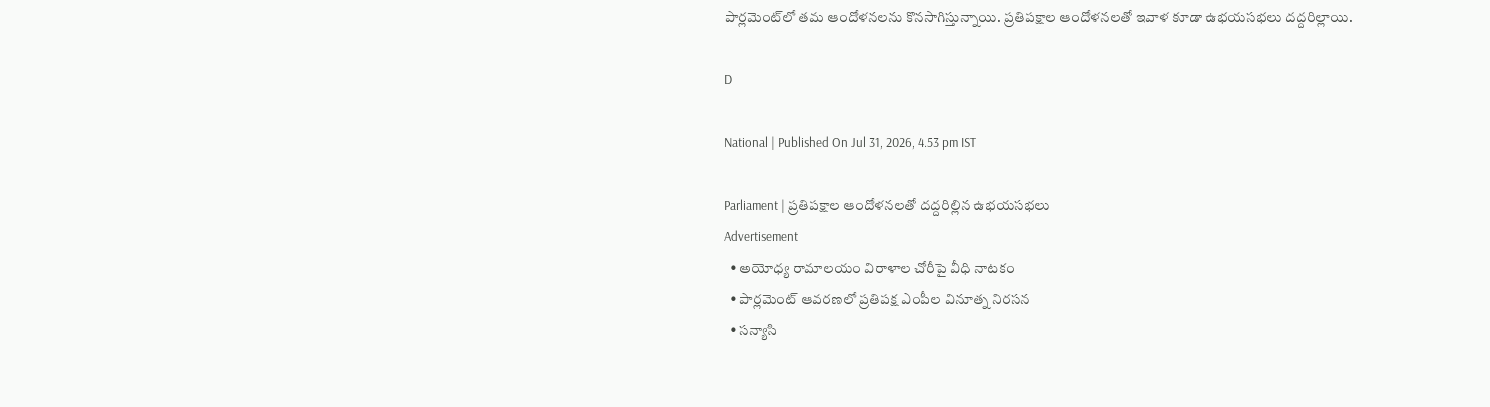పార్ల‌మెంట్‌లో త‌మ ఆందోళ‌న‌ల‌ను కొన‌సాగిస్తున్నాయి. ప్ర‌తిప‌క్షాల ఆందోళ‌న‌ల‌తో ఇవాళ కూడా ఉభ‌య‌స‌భ‌లు దద్ద‌రిల్లాయి.

D

National | Published On Jul 31, 2026, 4.53 pm IST

Parliament | ప్ర‌తిప‌క్షాల ఆందోళ‌న‌ల‌తో ద‌ద్ద‌రిల్లిన ఉభ‌య‌స‌భ‌లు
Advertisement
  • అయోధ్య రామాల‌యం విరాళాల చోరీపై వీధి నాటకం
  • పార్ల‌మెంట్ ఆవ‌ర‌ణ‌లో ప్ర‌తిప‌క్ష ఎంపీల వినూత్న నిర‌స‌న‌
  • స‌న్యాసి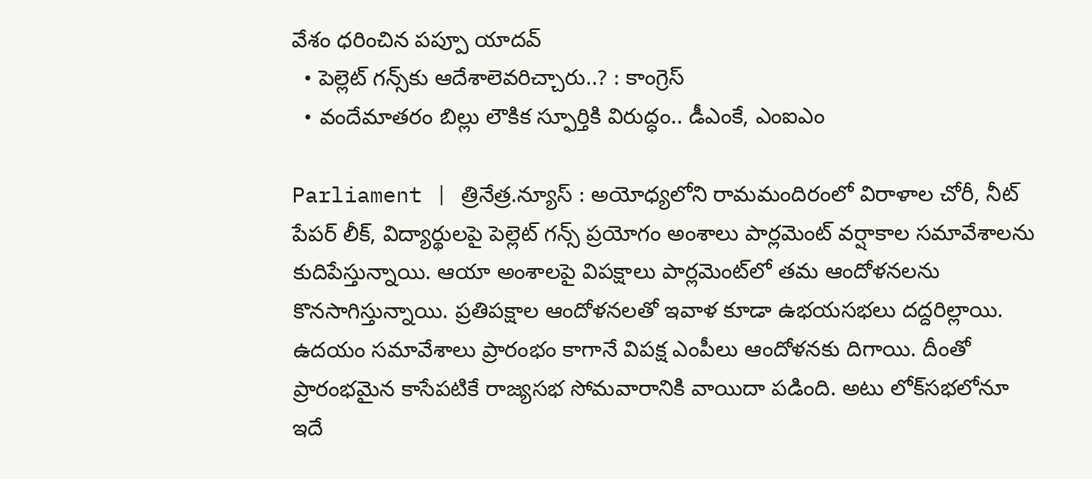వేశం ధ‌రించిన ప‌ప్పూ యాద‌వ్‌
  • పెల్లెట్ గ‌న్స్‌కు ఆదేశాలెవ‌రిచ్చారు..? : కాంగ్రెస్‌
  • వందేమాత‌రం బిల్లు లౌకిక‌ స్ఫూర్తికి విరుద్ధం.. డీఎంకే, ఎంఐఎం

Parliament | త్రినేత్ర‌.న్యూస్ : అయోధ్యలోని రామమందిరంలో విరాళాల చోరీ, నీట్ పేప‌ర్ లీక్‌, విద్యార్థుల‌పై పెల్లెట్ గ‌న్స్ ప్ర‌యోగం అంశాలు పార్ల‌మెంట్ వ‌ర్షాకాల స‌మావేశాల‌ను కుదిపేస్తున్నాయి. ఆయా అంశాల‌పై విప‌క్షాలు పార్ల‌మెంట్‌లో త‌మ ఆందోళ‌న‌ల‌ను కొన‌సాగిస్తున్నాయి. ప్ర‌తిప‌క్షాల ఆందోళ‌న‌ల‌తో ఇవాళ కూడా ఉభ‌య‌స‌భ‌లు దద్ద‌రిల్లాయి. ఉద‌యం స‌మావేశాలు ప్రారంభం కాగానే విప‌క్ష ఎంపీలు ఆందోళ‌న‌కు దిగాయి. దీంతో ప్రారంభ‌మైన కాసేప‌టికే రాజ్య‌స‌భ సోమ‌వారానికి వాయిదా ప‌డింది. అటు లోక్‌స‌భ‌లోనూ ఇదే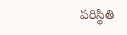ప‌రిస్థితి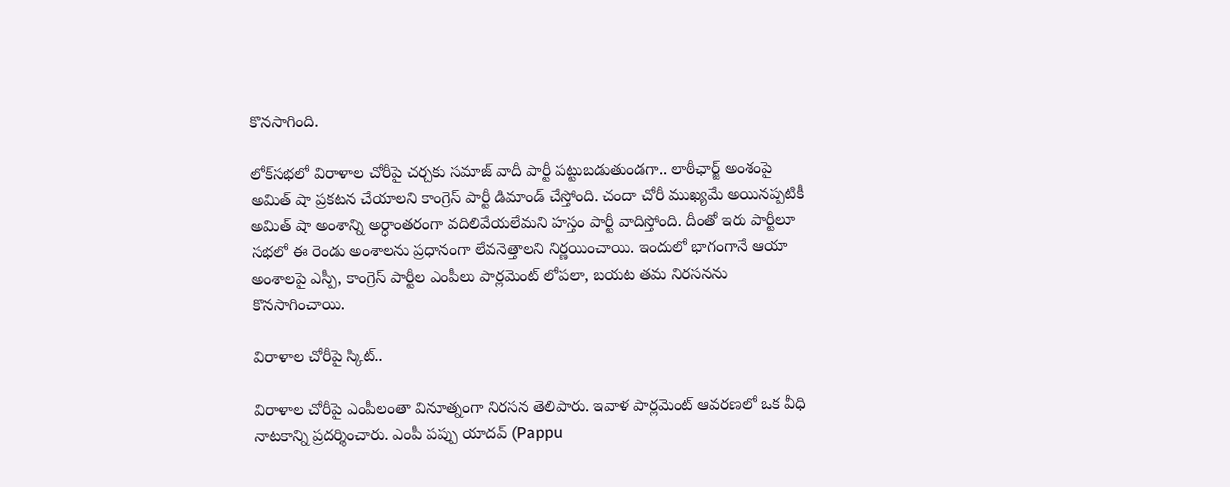కొన‌సాగింది.

లోక్‌స‌భ‌లో విరాళాల చోరీపై చ‌ర్చ‌కు స‌మాజ్ వాదీ పార్టీ ప‌ట్టుబ‌డుతుండ‌గా.. లాఠీఛార్జ్ అంశంపై అమిత్ షా ప్ర‌క‌ట‌న చేయాల‌ని కాంగ్రెస్ పార్టీ డిమాండ్ చేస్తోంది. చందా చోరీ ముఖ్యమే అయినప్పటికీ అమిత్ షా అంశాన్ని అర్ధాంతరంగా వదిలివేయలేమని హ‌స్తం పార్టీ వాదిస్తోంది. దీంతో ఇరు పార్టీలూ స‌భ‌లో ఈ రెండు అంశాల‌ను ప్ర‌ధానంగా లేవ‌నెత్తాల‌ని నిర్ణ‌యించాయి. ఇందులో భాగంగానే ఆయా అంశాల‌పై ఎస్పీ, కాంగ్రెస్ పార్టీల ఎంపీలు పార్ల‌మెంట్ లోప‌లా, బ‌య‌ట త‌మ నిర‌స‌న‌ను కొన‌సాగించాయి.

విరాళాల చోరీపై స్కిట్‌..

విరాళాల చోరీపై ఎంపీలంతా వినూత్నంగా నిరసన తెలిపారు. ఇవాళ‌ పార్లమెంట్‌ ఆవరణలో ఒక వీధి నాటకాన్ని ప్రదర్శించారు. ఎంపీ ప‌ప్పు యాద‌వ్ (Pappu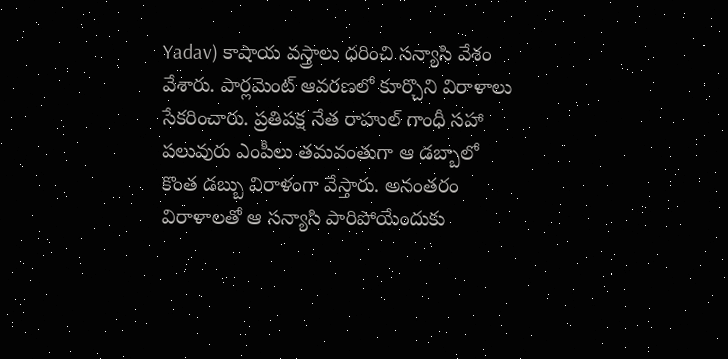Yadav) కాషాయ వ‌స్త్రాలు ధ‌రించి స‌న్యాసి వేశం వేశారు. పార్ల‌మెంట్ ఆవ‌ర‌ణ‌లో కూర్చొని విరాళాలు సేక‌రించారు. ప్ర‌తిప‌క్ష నేత రాహుల్ గాంధీ స‌హా ప‌లువురు ఎంపీలు త‌మ‌వంతుగా ఆ డ‌బ్బాలో కొంత డ‌బ్బు విరాళంగా వేస్తారు. అనంత‌రం విరాళాల‌తో ఆ స‌న్యాసి పారిపోయేందుకు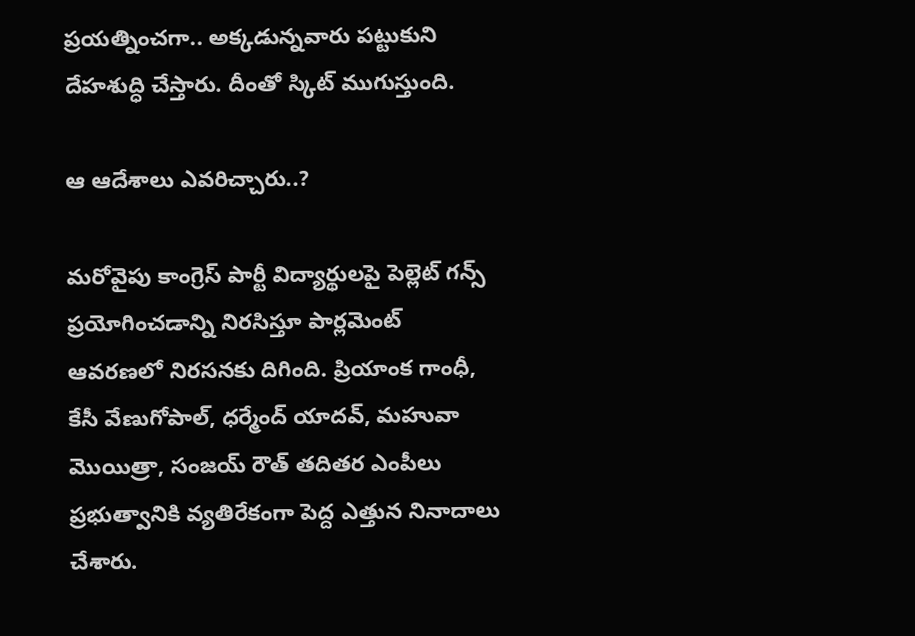ప్ర‌య‌త్నించ‌గా.. అక్క‌డున్న‌వారు ప‌ట్టుకుని దేహ‌శుద్ధి చేస్తారు. దీంతో స్కిట్ ముగుస్తుంది.

ఆ ఆదేశాలు ఎవ‌రిచ్చారు..?

మ‌రోవైపు కాంగ్రెస్ పార్టీ విద్యార్థుల‌పై పెల్లెట్ గ‌న్స్ ప్ర‌యోగించ‌డాన్ని నిర‌సిస్తూ పార్ల‌మెంట్ ఆవ‌ర‌ణ‌లో నిర‌స‌న‌కు దిగింది. ప్రియాంక గాంధీ, కేసీ వేణుగోపాల్‌, ధర్మేంద్ యాద‌వ్‌, మ‌హువా మొయిత్రా, సంజ‌య్ రౌత్ త‌దిత‌ర ఎంపీలు ప్ర‌భుత్వానికి వ్య‌తిరేకంగా పెద్ద ఎత్తున నినాదాలు చేశారు.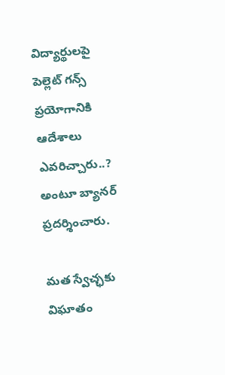విద్యార్థుల‌పై పెల్లెట్ గ‌న్స్ ప్ర‌యోగానికి ఆదేశాలు ఎవ‌రిచ్చారు..? అంటూ బ్యాన‌ర్ ప్ర‌ద‌ర్శించారు.

మ‌త స్వేచ్ఛ‌కు విఘాతం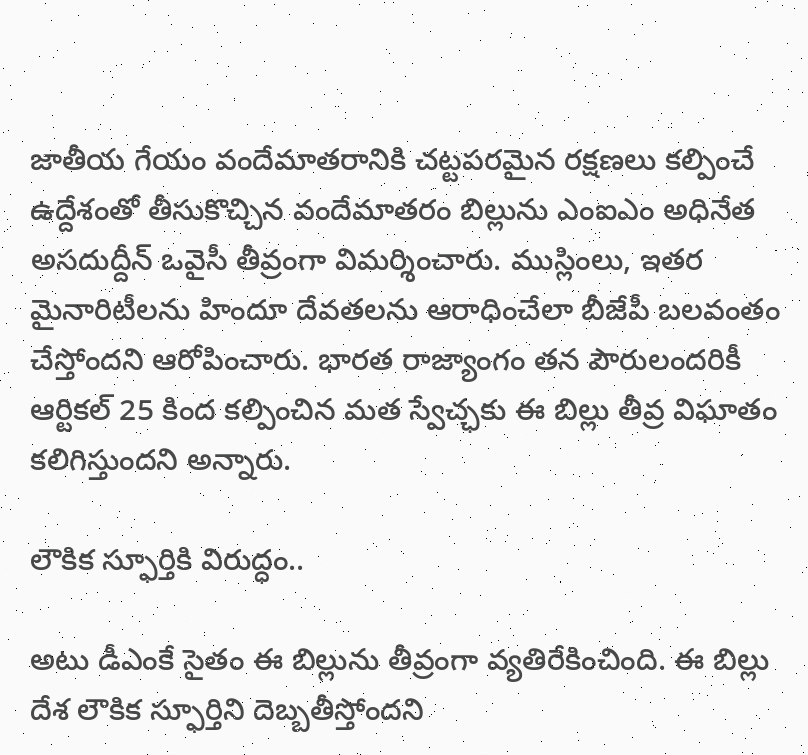జాతీయ గేయం వందేమాతరానికి చట్టపరమైన రక్షణలు కల్పించే ఉద్దేశంతో తీసుకొచ్చిన‌ వందేమాత‌రం బిల్లును ఎంఐఎం అధినేత అస‌దుద్దీన్ ఒవైసీ తీవ్రంగా విమ‌ర్శించారు. ముస్లింలు, ఇత‌ర మైనారిటీల‌ను హిందూ దేవత‌ల‌ను ఆరాధించేలా బీజేపీ బ‌ల‌వంతం చేస్తోంద‌ని ఆరోపించారు. భారత రాజ్యాంగం తన పౌరులందరికీ ఆర్టికల్ 25 కింద‌ క‌ల్పించిన మ‌త స్వేచ్ఛ‌కు ఈ బిల్లు తీవ్ర విఘాతం క‌లిగిస్తుంద‌ని అన్నారు.

లౌకిక‌ స్ఫూర్తికి విరుద్ధం..

అటు డీఎంకే సైతం ఈ బిల్లును తీవ్రంగా వ్య‌తిరేకించింది. ఈ బిల్లు దేశ లౌకిక స్ఫూర్తిని దెబ్బతీస్తోందని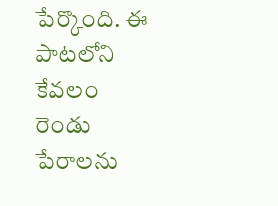పేర్కొంది. ఈ పాట‌లోని కేవ‌లం రెండు పేరాల‌ను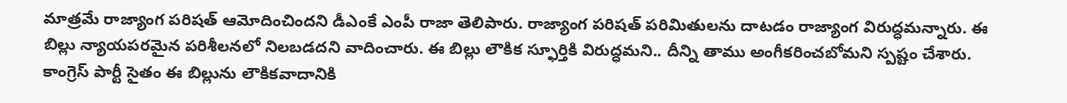మాత్ర‌మే రాజ్యాంగ ప‌రిష‌త్ ఆమోదించింద‌ని డీఎంకే ఎంపీ రాజా తెలిపారు. రాజ్యాంగ ప‌రిష‌త్ ప‌రిమితుల‌ను దాట‌డం రాజ్యాంగ విరుద్ధ‌మ‌న్నారు. ఈ బిల్లు న్యాయ‌ప‌ర‌మైన ప‌రిశీల‌న‌లో నిల‌బ‌డ‌ద‌ని వాదించారు. ఈ బిల్లు లౌకిక స్ఫూర్తికి విరుద్ధ‌మ‌ని.. దీన్ని తాము అంగీక‌రించ‌బోమ‌ని స్ప‌ష్టం చేశారు. కాంగ్రెస్ పార్టీ సైతం ఈ బిల్లును లౌకికవాదానికి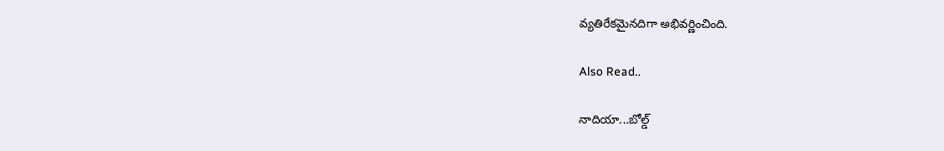వ్యతిరేకమైనదిగా అభివ‌ర్ణించింది.

Also Read..

నాదియా...బోల్డ్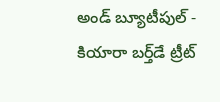అండ్ బ్యూటీపుల్ - కియారా బ‌ర్త్‌డే ట్రీట్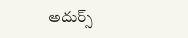అదుర్స్‌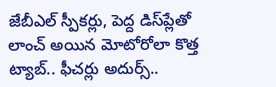జేబీఎల్ స్పీక‌ర్లు, పెద్ద డిస్‌ప్లేతో లాంచ్ అయిన మోటోరోలా కొత్త ట్యాబ్‌.. ఫీచ‌ర్లు అదుర్స్‌..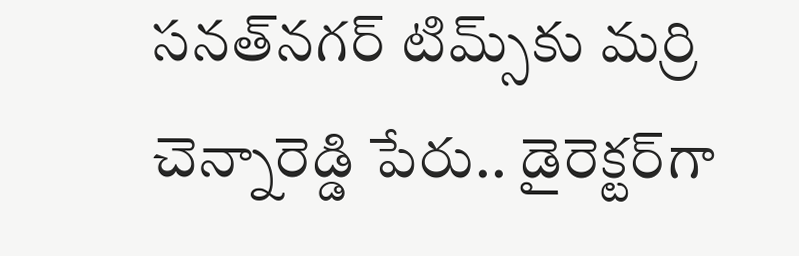స‌న‌త్‌న‌గ‌ర్ టిమ్స్‌కు మ‌ర్రి చెన్నారెడ్డి పేరు.. డైరెక్ట‌ర్‌గా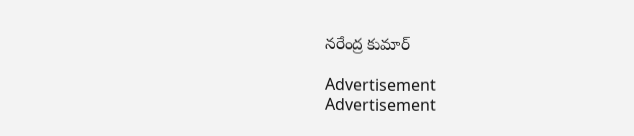న‌రేంద్ర కుమార్

Advertisement
Advertisement